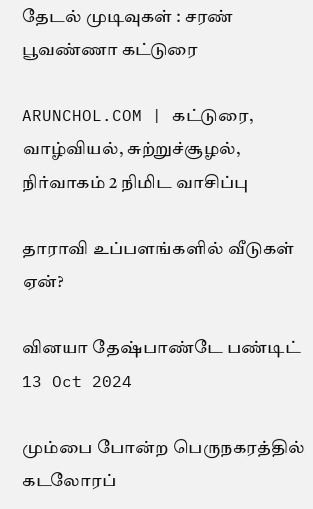தேடல் முடிவுகள் : சரண் பூவண்ணா கட்டுரை

ARUNCHOL.COM | கட்டுரை, வாழ்வியல், சுற்றுச்சூழல், நிர்வாகம் 2 நிமிட வாசிப்பு

தாராவி உப்பளங்களில் வீடுகள் ஏன்?

வினயா தேஷ்பாண்டே பண்டிட் 13 Oct 2024

மும்பை போன்ற பெருநகரத்தில் கடலோரப்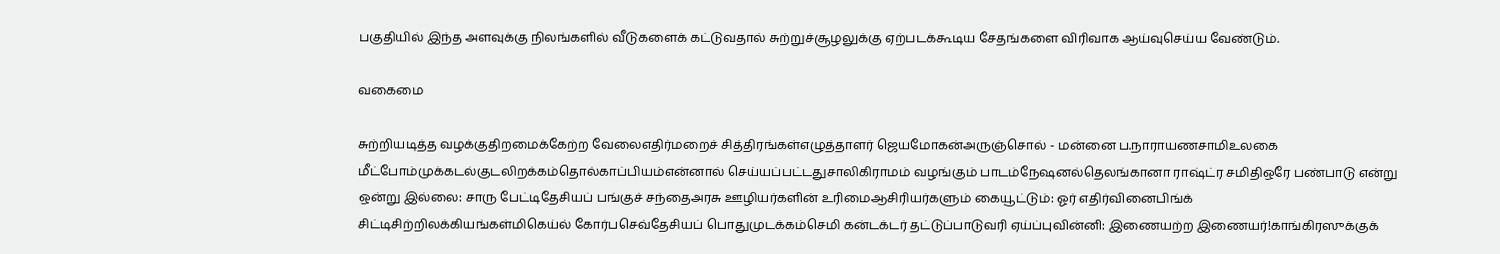பகுதியில் இந்த அளவுக்கு நிலங்களில் வீடுகளைக் கட்டுவதால் சுற்றுச்சூழலுக்கு ஏற்படக்கூடிய சேதங்களை விரிவாக ஆய்வுசெய்ய வேண்டும்.

வகைமை

சுற்றியடித்த வழக்குதிறமைக்கேற்ற வேலைஎதிர்மறைச் சித்திரங்கள்எழுத்தாளர் ஜெயமோகன்அருஞ்சொல் - மன்னை ப.நாராயணசாமிஉலகை மீட்போம்முக்கடல்குடலிறக்கம்தொல்காப்பியம்என்னால் செய்யப்பட்டதுசாலிகிராமம் வழங்கும் பாடம்நேஷனல்தெலங்கானா ராஷ்ட்ர சமிதிஒரே பண்பாடு என்று ஒன்று இல்லை: சாரு பேட்டிதேசியப் பங்குச் சந்தைஅரசு ஊழியர்களின் உரிமைஆசிரியர்களும் கையூட்டும்: ஓர் எதிர்வினைபிங்க் சிட்டிசிற்றிலக்கியங்கள்மிகெய்ல் கோர்பசெவ்தேசியப் பொதுமுடக்கம்செமி கன்டக்டர் தட்டுப்பாடுவரி ஏய்ப்புவின்னி: இணையற்ற இணையர்!காங்கிரஸுக்குக்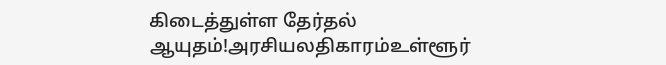கிடைத்துள்ள தேர்தல் ஆயுதம்!அரசியலதிகாரம்உள்ளூர்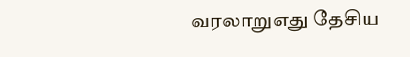வரலாறுஎது தேசிய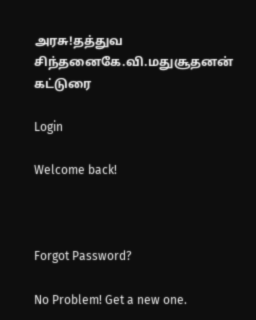அரசு!தத்துவ சிந்தனைகே.வி.மதுசூதனன் கட்டுரை

Login

Welcome back!



Forgot Password?

No Problem! Get a new one.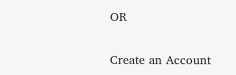OR

Create an Account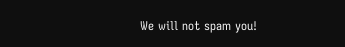We will not spam you!